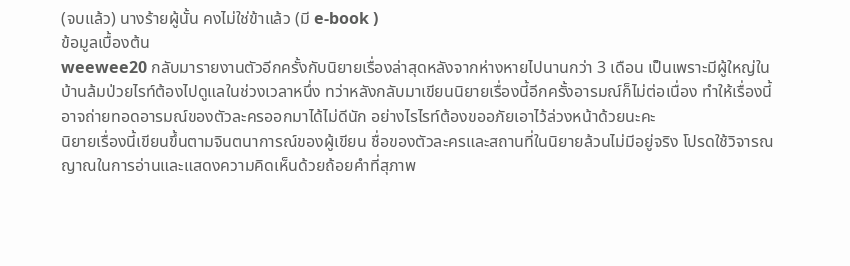(จบแล้ว) นางร้ายผู้นั้น คงไม่ใช่ข้าแล้ว (มี e-book )
ข้อมูลเบื้องต้น
weewee20 กลับมารายงานตัวอีกครั้งกับนิยายเรื่องล่าสุดหลังจากห่างหายไปนานกว่า 3 เดือน เป็นเพราะมีผู้ใหญ่ในบ้านล้มป่วยไรท์ต้องไปดูแลในช่วงเวลาหนึ่ง ทว่าหลังกลับมาเขียนนิยายเรื่องนี้อีกครั้งอารมณ์ก็ไม่ต่อเนื่อง ทำให้เรื่องนี้อาจถ่ายทอดอารมณ์ของตัวละครออกมาได้ไม่ดีนัก อย่างไรไรท์ต้องขออภัยเอาไว้ล่วงหน้าด้วยนะคะ
นิยายเรื่องนี้เขียนขึ้นตามจินตนาการณ์ของผู้เขียน ชื่อของตัวละครและสถานที่ในนิยายล้วนไม่มีอยู่จริง โปรดใช้วิจารณญาณในการอ่านและแสดงความคิดเห็นด้วยถ้อยคำที่สุภาพ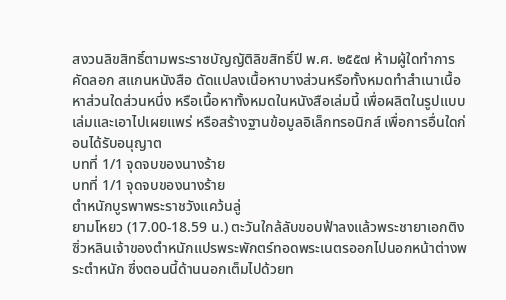สงวนลิขสิทธิ์ตามพระราชบัญญัติลิขสิทธิ์ปี พ.ศ. ๒๕๕๗ ห้ามผู้ใดทำการคัดลอก สแกนหนังสือ ดัดแปลงเนื้อหาบางส่วนหรือทั้งหมดทำสำเนาเนื้อหาส่วนใดส่วนหนึ่ง หรือเนื้อหาทั้งหมดในหนังสือเล่มนี้ เพื่อผลิตในรูปแบบเล่มและเอาไปเผยแพร่ หรือสร้างฐานข้อมูลอิเล็กทรอนิกส์ เพื่อการอื่นใดก่อนได้รับอนุญาต
บทที่ 1/1 จุดจบของนางร้าย
บทที่ 1/1 จุดจบของนางร้าย
ตำหนักบูรพาพระราชวังแคว้นลู่
ยามโหยว (17.00-18.59 น.) ตะวันใกล้ลับขอบฟ้าลงแล้วพระชายาเอกติงซิ่วหลินเจ้าของตำหนักแปรพระพักตร์ทอดพระเนตรออกไปนอกหน้าต่างพระตำหนัก ซึ่งตอนนี้ด้านนอกเต็มไปด้วยท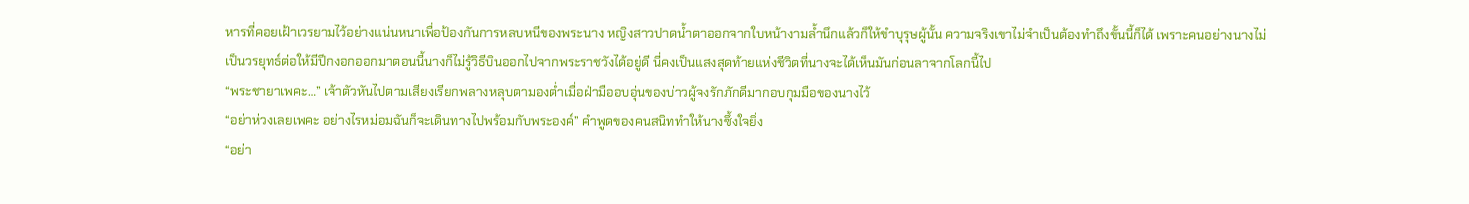หารที่คอยเฝ้าเวรยามไว้อย่างแน่นหนาเพื่อป้องกันการหลบหนีของพระนาง หญิงสาวปาดน้ำตาออกจากใบหน้างามล้ำนึกแล้วก็ให้ขำบุรุษผู้นั้น ความจริงเขาไม่จำเป็นต้องทำถึงขั้นนี้ก็ได้ เพราะคนอย่างนางไม่เป็นวรยุทธ์ต่อให้มีปีกงอกออกมาตอนนี้นางก็ไม่รู้วิธีบินออกไปจากพระราชวังได้อยู่ดี นี่คงเป็นแสงสุดท้ายแห่งชีวิตที่นางจะได้เห็นมันก่อนลาจากโลกนี้ไป
“พระชายาเพคะ…” เจ้าตัวหันไปตามเสียงเรียกพลางหลุบตามองต่ำเมื่อฝ่ามืออบอุ่นของบ่าวผู้จงรักภักดีมากอบกุมมือของนางไว้
“อย่าห่วงเลยเพคะ อย่างไรหม่อมฉันก็จะเดินทางไปพร้อมกับพระองค์” คำพูดของคนสนิททำให้นางซึ้งใจยิ่ง
“อย่า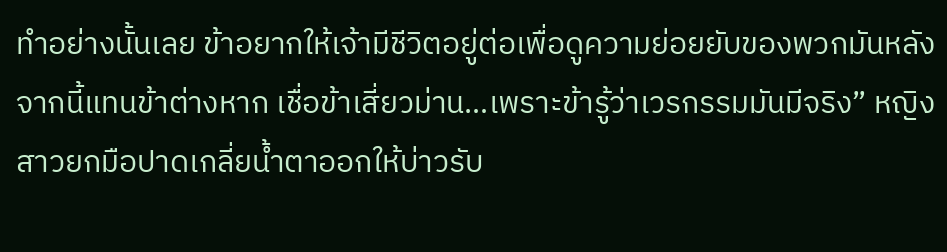ทำอย่างนั้นเลย ข้าอยากให้เจ้ามีชีวิตอยู่ต่อเพื่อดูความย่อยยับของพวกมันหลังจากนี้แทนข้าต่างหาก เชื่อข้าเสี่ยวม่าน…เพราะข้ารู้ว่าเวรกรรมมันมีจริง” หญิงสาวยกมือปาดเกลี่ยน้ำตาออกให้บ่าวรับ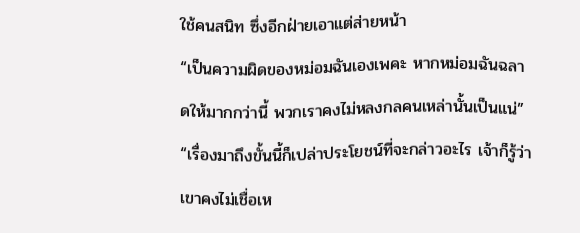ใช้คนสนิท ซึ่งอีกฝ่ายเอาแต่ส่ายหน้า
“เป็นความผิดของหม่อมฉันเองเพคะ หากหม่อมฉันฉลาดให้มากกว่านี้ พวกเราคงไม่หลงกลคนเหล่านั้นเป็นแน่”
“เรื่องมาถึงขั้นนี้ก็เปล่าประโยชน์ที่จะกล่าวอะไร เจ้าก็รู้ว่าเขาคงไม่เชื่อเห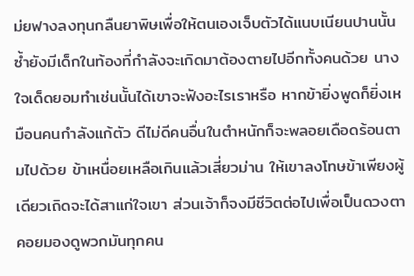ม่ยฟางลงทุนกลืนยาพิษเพื่อให้ตนเองเจ็บตัวได้แนบเนียนปานนั้น ซ้ำยังมีเด็กในท้องที่กำลังจะเกิดมาต้องตายไปอีกทั้งคนด้วย นางใจเด็ดยอมทำเช่นนั้นได้เขาจะฟังอะไรเราหรือ หากข้ายิ่งพูดก็ยิ่งเหมือนคนกำลังแก้ตัว ดีไม่ดีคนอื่นในตำหนักก็จะพลอยเดือดร้อนตามไปด้วย ข้าเหนื่อยเหลือเกินแล้วเสี่ยวม่าน ให้เขาลงโทษข้าเพียงผู้เดียวเถิดจะได้สาแก่ใจเขา ส่วนเจ้าก็จงมีชีวิตต่อไปเพื่อเป็นดวงตาคอยมองดูพวกมันทุกคน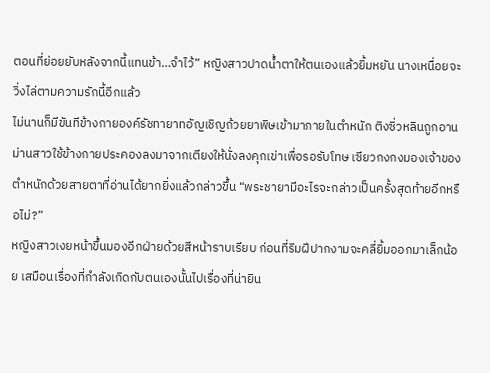ตอนที่ย่อยยับหลังจากนี้แทนข้า…จำไว้” หญิงสาวปาดน้ำตาให้ตนเองแล้วยิ้มหยัน นางเหนื่อยจะวิ่งไล่ตามความรักนี้อีกแล้ว
ไม่นานก็มีขันทีข้างกายองค์รัชทายาทอัญเชิญถ้วยยาพิษเข้ามาภายในตำหนัก ติงซิ่วหลินถูกอานม่านสาวใช้ข้างกายประคองลงมาจากเตียงให้นั่งลงคุกเข่าเพื่อรอรับโทษ เซียวกงกงมองเจ้าของตำหนักด้วยสายตาที่อ่านได้ยากยิ่งแล้วกล่าวขึ้น “พระชายามีอะไรจะกล่าวเป็นครั้งสุดท้ายอีกหรือไม่?”
หญิงสาวเงยหน้าขึ้นมองอีกฝ่ายด้วยสีหน้าราบเรียบ ก่อนที่ริมฝีปากงามจะคลี่ยิ้มออกมาเล็กน้อย เสมือนเรื่องที่กำลังเกิดกับตนเองนั้นไปเรื่องที่น่ายิน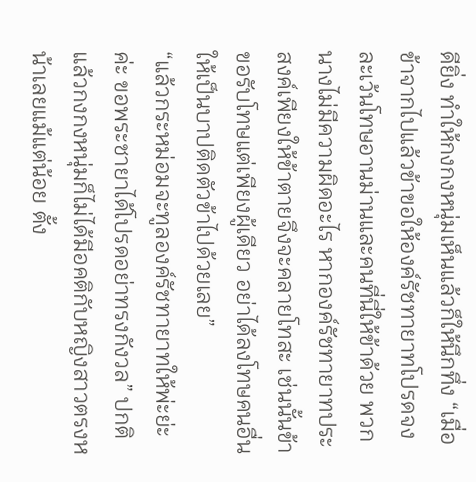ดียิ่ง ทำให้กงกงหนุ่มเห็นแล้วก็ให้นึกทึ่ง “เมื่อข้าจากไปแล้วข้าขอให้องค์รัชทายาทโปรดจงละเว้นโทษอานม่านและคนที่นี่ให้ข้าด้วย พวกนางไม่มีความผิดอะไร หากองค์รัชทายาทประสงค์เพียงให้ข้าตายจึงจะคลายโทสะ เช่นนั้นข้าขอรับโทษแต่เพียงผู้เดียว อย่าได้ลงโทษคนอื่นให้เป็นบาปติดตัวข้าไปด้วยเลย”
“แล้วกระหม่อมจะทูลองค์รัชทายาทให้พ่ะย่ะค่ะ ขอพระชายาได้โปรดอย่าทรงกังวล” ปกติแล้วกงกงหนุ่มก็ไม่ได้มีอคติกับหญิงสาวตรงหน้าเลยแม้แต่น้อย ตั้ง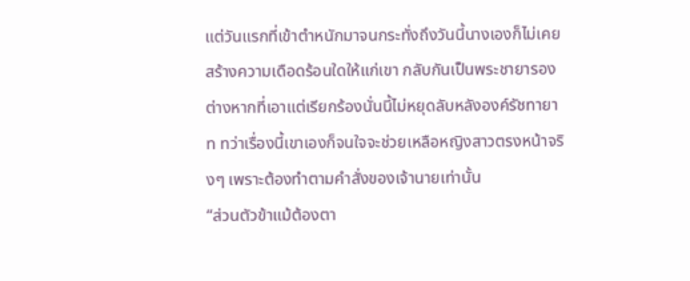แต่วันแรกที่เข้าตำหนักมาจนกระทั่งถึงวันนี้นางเองก็ไม่เคยสร้างความเดือดร้อนใดให้แก่เขา กลับกันเป็นพระชายารองต่างหากที่เอาแต่เรียกร้องนั่นนี้ไม่หยุดลับหลังองค์รัชทายาท ทว่าเรื่องนี้เขาเองก็จนใจจะช่วยเหลือหญิงสาวตรงหน้าจริงๆ เพราะต้องทำตามคำสั่งของเจ้านายเท่านั้น
“ส่วนตัวข้าแม้ต้องตา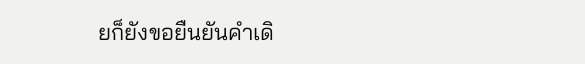ยก็ยังขอยืนยันคำเดิ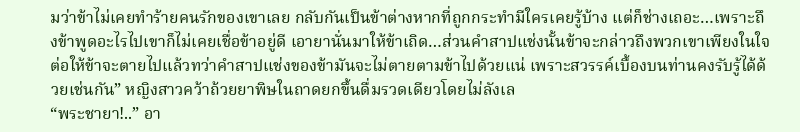มว่าข้าไม่เคยทำร้ายคนรักของเขาเลย กลับกันเป็นข้าต่างหากที่ถูกกระทำมีใครเคยรู้บ้าง แต่ก็ช่างเถอะ…เพราะถึงข้าพูดอะไรไปเขาก็ไม่เคยเชื่อข้าอยู่ดี เอายานั่นมาให้ข้าเถิด…ส่วนคำสาปแช่งนั้นข้าจะกล่าวถึงพวกเขาเพียงในใจ ต่อให้ข้าจะตายไปแล้วทว่าคำสาปแช่งของข้ามันจะไม่ตายตามข้าไปด้วยแน่ เพราะสวรรค์เบื้องบนท่านคงรับรู้ได้ด้วยเช่นกัน” หญิงสาวคว้าถ้วยยาพิษในถาดยกขึ้นดื่มรวดเดียวโดยไม่ลังเล
“พระชายา!..” อา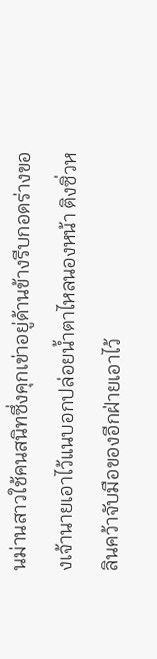นม่านสาวใช้คนสนิทซึ่งคุกเข่าอยู่ด้านข้างรีบกอดร่างของเจ้านายเอาไว้แนบอกปล่อยน้ำตาไหลนองหน้า ติงซิ่วหลินคว้าจับมือของอีกฝ่ายเอาไว้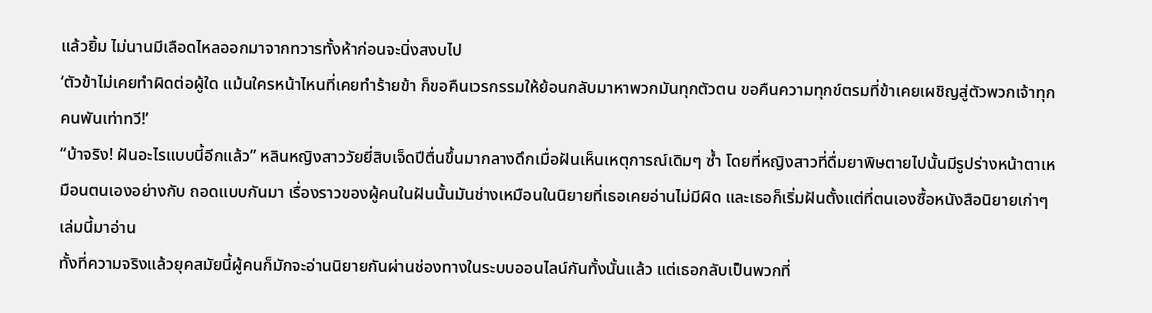แล้วยิ้ม ไม่นานมีเลือดไหลออกมาจากทวารทั้งห้าก่อนจะนิ่งสงบไป
‘ตัวข้าไม่เคยทำผิดต่อผู้ใด แม้นใครหน้าไหนที่เคยทำร้ายข้า ก็ขอคืนเวรกรรมให้ย้อนกลับมาหาพวกมันทุกตัวตน ขอคืนความทุกข์ตรมที่ข้าเคยเผชิญสู่ตัวพวกเจ้าทุกคนพันเท่าทวี!’
“บ้าจริง! ฝันอะไรแบบนี้อีกแล้ว” หลินหญิงสาววัยยี่สิบเจ็ดปีตื่นขึ้นมากลางดึกเมื่อฝันเห็นเหตุการณ์เดิมๆ ซ้ำ โดยที่หญิงสาวที่ดื่มยาพิษตายไปนั้นมีรูปร่างหน้าตาเหมือนตนเองอย่างกับ ถอดแบบกันมา เรื่องราวของผู้คนในฝันนั้นมันช่างเหมือนในนิยายที่เธอเคยอ่านไม่มีผิด และเธอก็เริ่มฝันตั้งแต่ที่ตนเองซื้อหนังสือนิยายเก่าๆ เล่มนี้มาอ่าน
ทั้งที่ความจริงแล้วยุคสมัยนี้ผู้คนก็มักจะอ่านนิยายกันผ่านช่องทางในระบบออนไลน์กันทั้งนั้นแล้ว แต่เธอกลับเป็นพวกที่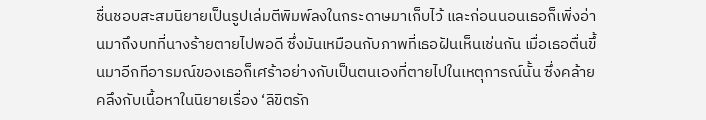ชื่นชอบสะสมนิยายเป็นรูปเล่มตีพิมพ์ลงในกระดาษมาเก็บไว้ และก่อนนอนเธอก็เพิ่งอ่านมาถึงบทที่นางร้ายตายไปพอดี ซึ่งมันเหมือนกับภาพที่เธอฝันเห็นเช่นกัน เมื่อเธอตื่นขึ้นมาอีกทีอารมณ์ของเธอก็เศร้าอย่างกับเป็นตนเองที่ตายไปในเหตุการณ์นั้น ซึ่งคล้ายคลึงกับเนื้อหาในนิยายเรื่อง ‘ลิขิตรัก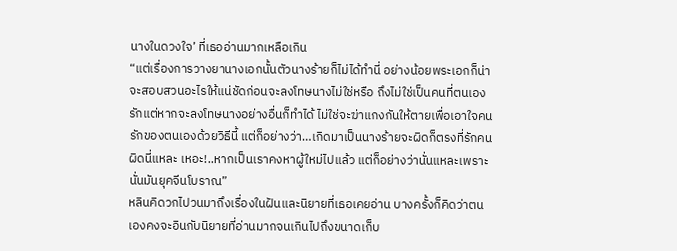นางในดวงใจ’ ที่เธออ่านมากเหลือเกิน
“แต่เรื่องการวางยานางเอกนั้นตัวนางร้ายก็ไม่ได้ทำนี่ อย่างน้อยพระเอกก็น่าจะสอบสวนอะไรให้แน่ชัดก่อนจะลงโทษนางไม่ใช่หรือ ถึงไม่ใช่เป็นคนที่ตนเองรักแต่หากจะลงโทษนางอย่างอื่นก็ทำได้ ไม่ใช่จะฆ่าแกงกันให้ตายเพื่อเอาใจคนรักของตนเองด้วยวิธีนี้ แต่ก็อย่างว่า…เกิดมาเป็นนางร้ายจะผิดก็ตรงที่รักคนผิดนี่แหละ เหอะ!..หากเป็นเราคงหาผู้ใหม่ไปแล้ว แต่ก็อย่างว่านั่นแหละเพราะนั่นมันยุคจีนโบราณ”
หลินคิดวกไปวนมาถึงเรื่องในฝันและนิยายที่เธอเคยอ่าน บางครั้งก็คิดว่าตนเองคงจะอินกับนิยายที่อ่านมากจนเกินไปถึงขนาดเก็บ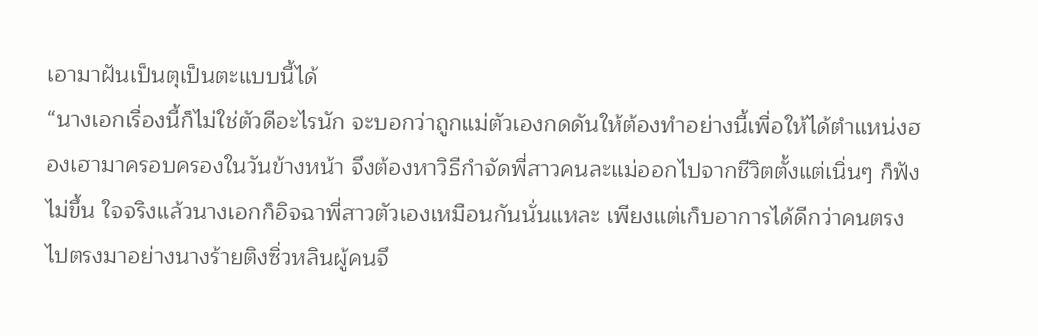เอามาฝันเป็นตุเป็นตะแบบนี้ได้
“นางเอกเรื่องนี้ก็ไม่ใช่ตัวดีอะไรนัก จะบอกว่าถูกแม่ตัวเองกดดันให้ต้องทำอย่างนี้เพื่อให้ได้ตำแหน่งฮองเฮามาครอบครองในวันข้างหน้า จึงต้องหาวิธีกำจัดพี่สาวคนละแม่ออกไปจากชีวิตตั้งแต่เนิ่นๆ ก็ฟังไม่ขึ้น ใจจริงแล้วนางเอกก็อิจฉาพี่สาวตัวเองเหมือนกันนั่นแหละ เพียงแต่เก็บอาการได้ดีกว่าคนตรงไปตรงมาอย่างนางร้ายติงซิ่วหลินผู้คนจึ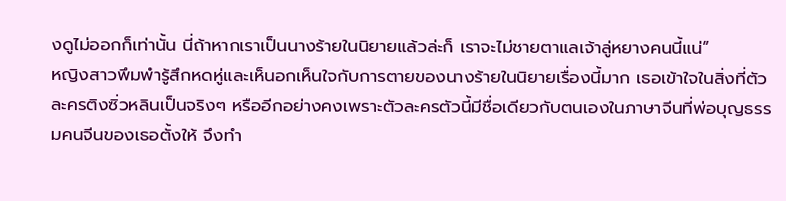งดูไม่ออกก็เท่านั้น นี่ถ้าหากเราเป็นนางร้ายในนิยายแล้วล่ะก็ เราจะไม่ชายตาแลเจ้าลู่หยางคนนี้แน่”
หญิงสาวพึมพำรู้สึกหดหู่และเห็นอกเห็นใจกับการตายของนางร้ายในนิยายเรื่องนี้มาก เธอเข้าใจในสิ่งที่ตัวละครติงซิ่วหลินเป็นจริงๆ หรืออีกอย่างคงเพราะตัวละครตัวนี้มีชื่อเดียวกับตนเองในภาษาจีนที่พ่อบุญธรรมคนจีนของเธอตั้งให้ จึงทำ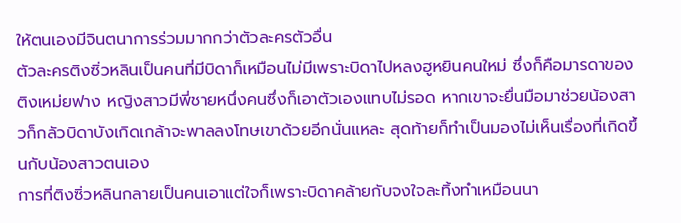ให้ตนเองมีจินตนาการร่วมมากกว่าตัวละครตัวอื่น
ตัวละครติงซิ่วหลินเป็นคนที่มีบิดาก็เหมือนไม่มีเพราะบิดาไปหลงฮูหยินคนใหม่ ซึ่งก็คือมารดาของติงเหม่ยฟาง หญิงสาวมีพี่ชายหนึ่งคนซึ่งก็เอาตัวเองแทบไม่รอด หากเขาจะยื่นมือมาช่วยน้องสาวก็กลัวบิดาบังเกิดเกล้าจะพาลลงโทษเขาด้วยอีกนั่นแหละ สุดท้ายก็ทำเป็นมองไม่เห็นเรื่องที่เกิดขึ้นกับน้องสาวตนเอง
การที่ติงซิ่วหลินกลายเป็นคนเอาแต่ใจก็เพราะบิดาคล้ายกับจงใจละทิ้งทำเหมือนนา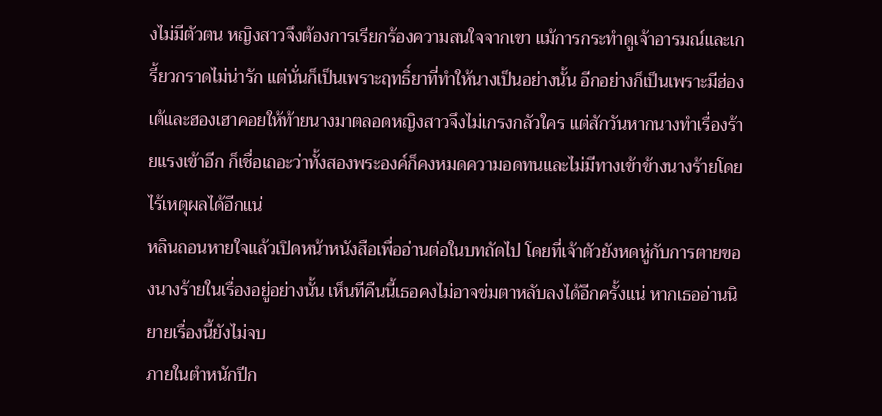งไม่มีตัวตน หญิงสาวจึงต้องการเรียกร้องความสนใจจากเขา แม้การกระทำดูเจ้าอารมณ์และเกรี้ยวกราดไม่น่ารัก แต่นั่นก็เป็นเพราะฤทธิ์ยาที่ทำให้นางเป็นอย่างนั้น อีกอย่างก็เป็นเพราะมีฮ่องเต้และฮองเฮาคอยให้ท้ายนางมาตลอดหญิงสาวจึงไม่เกรงกลัวใคร แต่สักวันหากนางทำเรื่องร้ายแรงเข้าอีก ก็เชื่อเถอะว่าทั้งสองพระองค์ก็คงหมดความอดทนและไม่มีทางเข้าข้างนางร้ายโดยไร้เหตุผลได้อีกแน่
หลินถอนหายใจแล้วเปิดหน้าหนังสือเพื่ออ่านต่อในบทถัดไป โดยที่เจ้าตัวยังหดหู่กับการตายของนางร้ายในเรื่องอยู่อย่างนั้น เห็นทีคืนนี้เธอคงไม่อาจข่มตาหลับลงได้อีกครั้งแน่ หากเธออ่านนิยายเรื่องนี้ยังไม่จบ
ภายในตำหนักปีก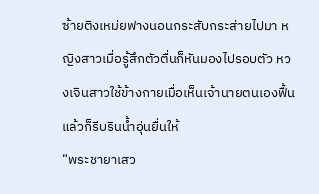ซ้ายติงเหม่ยฟางนอนกระสับกระส่ายไปมา หญิงสาวเมื่อรู้สึกตัวตื่นก็หันมองไปรอบตัว หวงเจินสาวใช้ข้างกายเมื่อเห็นเจ้านายตนเองฟื้นแล้วก็รีบรินน้ำอุ่นยื่นให้
“พระชายาเสว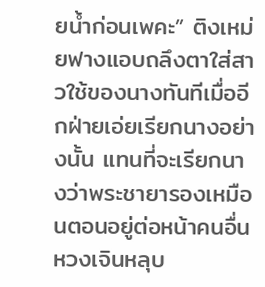ยน้ำก่อนเพคะ” ติงเหม่ยฟางแอบถลึงตาใส่สาวใช้ของนางทันทีเมื่ออีกฝ่ายเอ่ยเรียกนางอย่างนั้น แทนที่จะเรียกนางว่าพระชายารองเหมือนตอนอยู่ต่อหน้าคนอื่น หวงเจินหลุบ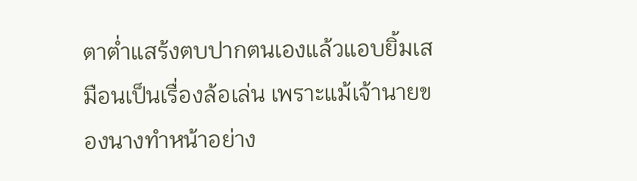ตาต่ำแสร้งตบปากตนเองแล้วแอบยิ้มเสมือนเป็นเรื่องล้อเล่น เพราะแม้เจ้านายของนางทำหน้าอย่าง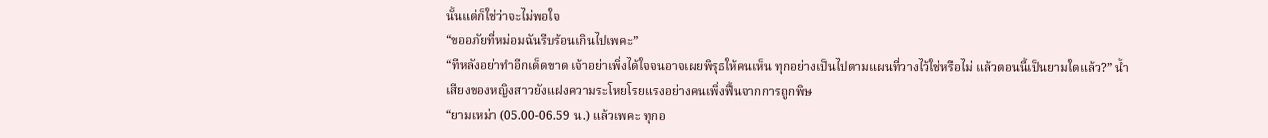นั้นแต่ก็ใช่ว่าจะไม่พอใจ
“ขออภัยที่หม่อมฉันรีบร้อนเกินไปเพคะ”
“ทีหลังอย่าทำอีกเด็ดขาด เจ้าอย่าเพิ่งได้ใจจนอาจเผยพิรุธให้คนเห็น ทุกอย่างเป็นไปตามแผนที่วางไว้ใช่หรือไม่ แล้วตอนนี้เป็นยามใดแล้ว?” น้ำเสียงของหญิงสาวยังแฝงความระโหยโรยแรงอย่างคนเพิ่งฟื้นจากการถูกพิษ
“ยามเหม่า (05.00-06.59 น.) แล้วเพคะ ทุกอ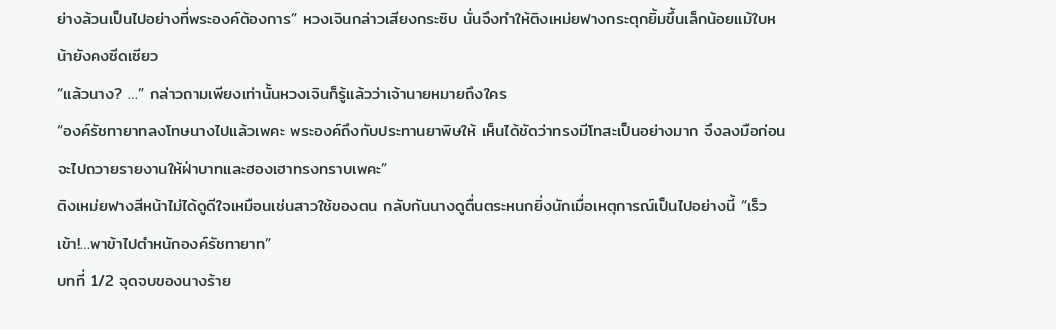ย่างล้วนเป็นไปอย่างที่พระองค์ต้องการ” หวงเจินกล่าวเสียงกระซิบ นั่นจึงทำให้ติงเหม่ยฟางกระตุกยิ้มขึ้นเล็กน้อยแม้ใบหน้ายังคงซีดเซียว
“แล้วนาง? …” กล่าวถามเพียงเท่านั้นหวงเจินก็รู้แล้วว่าเจ้านายหมายถึงใคร
“องค์รัชทายาทลงโทษนางไปแล้วเพคะ พระองค์ถึงกับประทานยาพิษให้ เห็นได้ชัดว่าทรงมีโทสะเป็นอย่างมาก จึงลงมือก่อนจะไปถวายรายงานให้ฝ่าบาทและฮองเฮาทรงทราบเพคะ”
ติงเหม่ยฟางสีหน้าไม่ได้ดูดีใจเหมือนเช่นสาวใช้ของตน กลับกันนางดูตื่นตระหนกยิ่งนักเมื่อเหตุการณ์เป็นไปอย่างนี้ “เร็วเข้า!…พาข้าไปตำหนักองค์รัชทายาท”
บทที่ 1/2 จุดจบของนางร้าย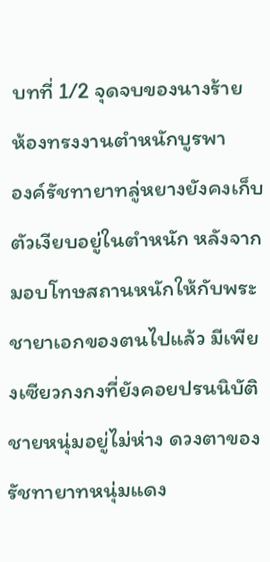บทที่ 1/2 จุดจบของนางร้าย
ห้องทรงงานตำหนักบูรพา
องค์รัชทายาทลู่หยางยังคงเก็บตัวเงียบอยู่ในตำหนัก หลังจากมอบโทษสถานหนักให้กับพระชายาเอกของตนไปแล้ว มีเพียงเซียวกงกงที่ยังคอยปรนนิบัติชายหนุ่มอยู่ไม่ห่าง ดวงตาของรัชทายาทหนุ่มแดง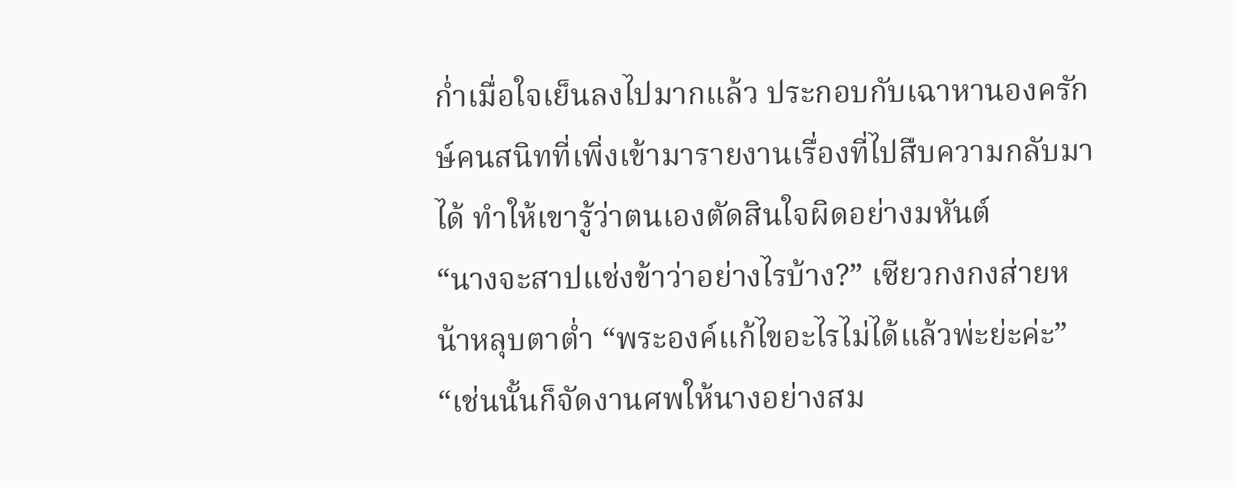ก่ำเมื่อใจเย็นลงไปมากแล้ว ประกอบกับเฉาหานองครักษ์คนสนิทที่เพิ่งเข้ามารายงานเรื่องที่ไปสืบความกลับมาได้ ทำให้เขารู้ว่าตนเองตัดสินใจผิดอย่างมหันต์
“นางจะสาปแช่งข้าว่าอย่างไรบ้าง?” เซียวกงกงส่ายหน้าหลุบตาต่ำ “พระองค์แก้ไขอะไรไม่ได้แล้วพ่ะย่ะค่ะ”
“เช่นนั้นก็จัดงานศพให้นางอย่างสม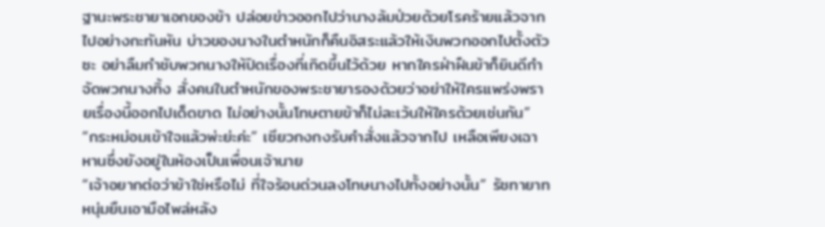ฐานะพระชายาเอกของข้า ปล่อยข่าวออกไปว่านางล้มป่วยด้วยโรคร้ายแล้วจากไปอย่างกะทันหัน บ่าวของนางในตำหนักก็คืนอิสระแล้วให้เงินพวกออกไปตั้งตัวซะ อย่าลืมกำชับพวกนางให้ปิดเรื่องที่เกิดขึ้นไว้ด้วย หากใครฝ่าฝืนข้าก็ยินดีกำจัดพวกนางทิ้ง สั่งคนในตำหนักของพระชายารองด้วยว่าอย่าให้ใครแพร่งพรายเรื่องนี้ออกไปเด็ดขาด ไม่อย่างนั้นโทษตายข้าก็ไม่ละเว้นให้ใครด้วยเช่นกัน”
“กระหม่อมเข้าใจแล้วพ่ะย่ะค่ะ” เซียวกงกงรับคำสั่งแล้วจากไป เหลือเพียงเฉาหานซึ่งยังอยู่ในห้องเป็นเพื่อนเจ้านาย
“เจ้าอยากต่อว่าข้าใช่หรือไม่ ที่ใจร้อนด่วนลงโทษนางไปทั้งอย่างนั้น” รัชทายาทหนุ่มยืนเอามือไพล่หลัง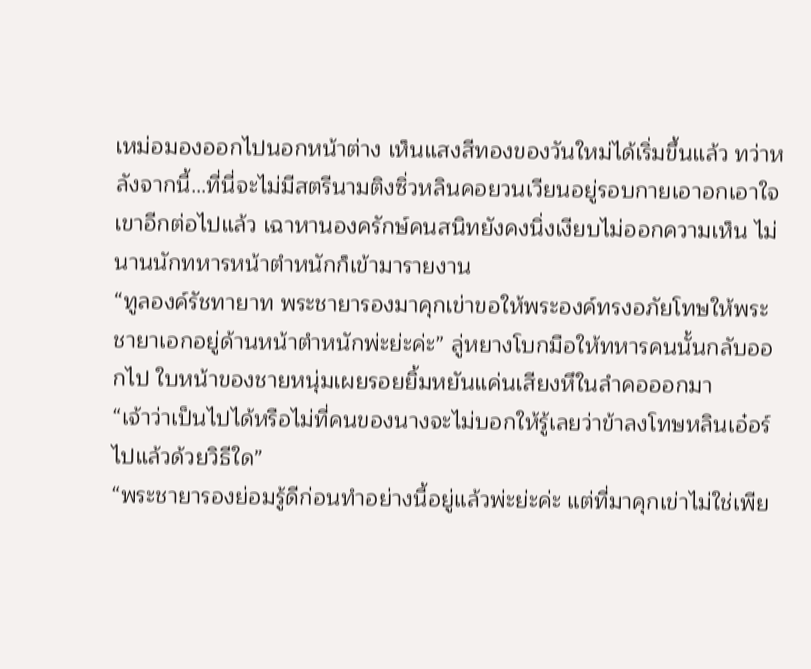เหม่อมองออกไปนอกหน้าต่าง เห็นแสงสีทองของวันใหม่ได้เริ่มขึ้นแล้ว ทว่าหลังจากนี้…ที่นี่จะไม่มีสตรีนามติงซิ่วหลินคอยวนเวียนอยู่รอบกายเอาอกเอาใจเขาอีกต่อไปแล้ว เฉาหานองครักษ์คนสนิทยังคงนิ่งเงียบไม่ออกความเห็น ไม่นานนักทหารหน้าตำหนักก็เข้ามารายงาน
“ทูลองค์รัชทายาท พระชายารองมาคุกเข่าขอให้พระองค์ทรงอภัยโทษให้พระชายาเอกอยู่ด้านหน้าตำหนักพ่ะย่ะค่ะ” ลู่หยางโบกมือให้ทหารคนนั้นกลับออกไป ใบหน้าของชายหนุ่มเผยรอยยิ้มหยันแค่นเสียงหึในลำคอออกมา
“เจ้าว่าเป็นไปได้หรือไม่ที่คนของนางจะไม่บอกให้รู้เลยว่าข้าลงโทษหลินเอ๋อร์ไปแล้วด้วยวิธีใด”
“พระชายารองย่อมรู้ดีก่อนทำอย่างนี้อยู่แล้วพ่ะย่ะค่ะ แต่ที่มาคุกเข่าไม่ใช่เพีย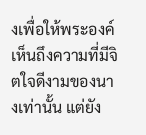งเพื่อให้พระองค์เห็นถึงความที่มีจิตใจดีงามของนางเท่านั้น แต่ยัง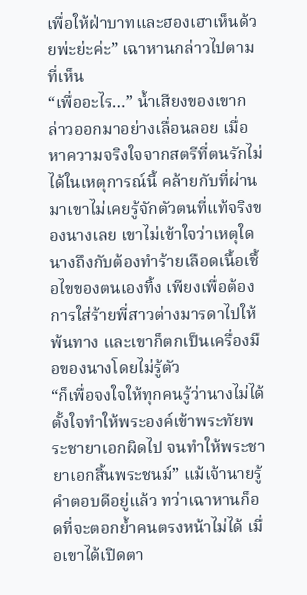เพื่อให้ฝ่าบาทและฮองเฮาเห็นด้วยพ่ะย่ะค่ะ” เฉาหานกล่าวไปตามที่เห็น
“เพื่ออะไร…” น้ำเสียงของเขากล่าวออกมาอย่างเลื่อนลอย เมื่อหาความจริงใจจากสตรีที่ตนรักไม่ได้ในเหตุการณ์นี้ คล้ายกับที่ผ่านมาเขาไม่เคยรู้จักตัวตนที่แท้จริงของนางเลย เขาไม่เข้าใจว่าเหตุใดนางถึงกับต้องทำร้ายเลือดเนื้อเชื้อไขของตนเองทิ้ง เพียงเพื่อต้องการใส่ร้ายพี่สาวต่างมารดาไปให้พ้นทาง และเขาก็ตกเป็นเครื่องมือของนางโดยไม่รู้ตัว
“ก็เพื่อจงใจให้ทุกคนรู้ว่านางไม่ได้ตั้งใจทำให้พระองค์เข้าพระทัยพระชายาเอกผิดไป จนทำให้พระชายาเอกสิ้นพระชนม์” แม้เจ้านายรู้คำตอบดีอยู่แล้ว ทว่าเฉาหานก็อดที่จะตอกย้ำคนตรงหน้าไม่ได้ เมื่อเขาได้เปิดตา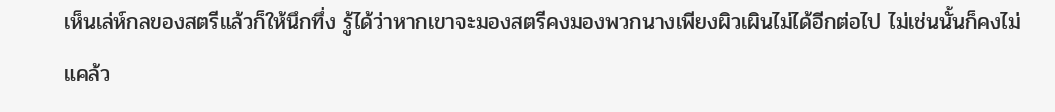เห็นเล่ห์กลของสตรีแล้วก็ให้นึกทึ่ง รู้ได้ว่าหากเขาจะมองสตรีคงมองพวกนางเพียงผิวเผินไม่ได้อีกต่อไป ไม่เช่นนั้นก็คงไม่แคล้ว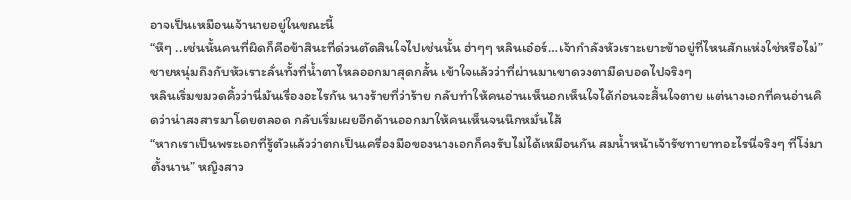อาจเป็นเหมือนเจ้านายอยู่ในขณะนี้
“หึๆ ..เช่นนั้นคนที่ผิดก็คือข้าสินะที่ด่วนตัดสินใจไปเช่นนั้น ฮ่าๆๆ หลินเอ๋อร์…เจ้ากำลังหัวเราะเยาะข้าอยู่ที่ไหนสักแห่งใช่หรือไม่” ชายหนุ่มถึงกับหัวเราะลั่นทั้งที่น้ำตาไหลออกมาสุดกลั้น เข้าใจแล้วว่าที่ผ่านมาเขาดวงตามืดบอดไปจริงๆ
หลินเริ่มขมวดคิ้วว่านี่มันเรื่องอะไรกัน นางร้ายที่ว่าร้าย กลับทำให้คนอ่านเห็นอกเห็นใจได้ก่อนจะสิ้นใจตาย แต่นางเอกที่คนอ่านคิดว่าน่าสงสารมาโดยตลอด กลับเริ่มเผยอีกด้านออกมาให้คนเห็นจนนึกหมั่นไส้
“หากเราเป็นพระเอกที่รู้ตัวแล้วว่าตกเป็นเครื่องมือของนางเอกก็คงรับไม่ได้เหมือนกัน สมน้ำหน้าเจ้ารัชทายาทอะไรนี่จริงๆ ที่โง่มาตั้งนาน” หญิงสาว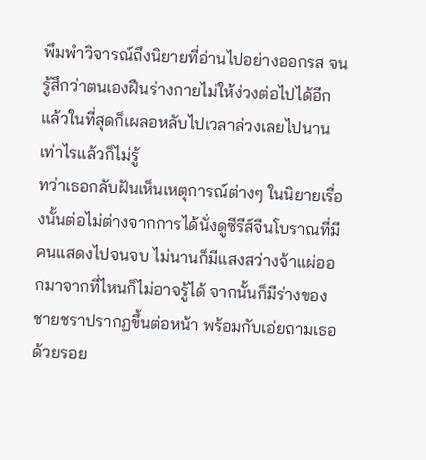พึมพำวิจารณ์ถึงนิยายที่อ่านไปอย่างออกรส จนรู้สึกว่าตนเองฝืนร่างกายไม่ให้ง่วงต่อไปได้อีกแล้วในที่สุดก็เผลอหลับไปเวลาล่วงเลยไปนานเท่าไรแล้วก็ไม่รู้
ทว่าเธอกลับฝันเห็นเหตุการณ์ต่างๆ ในนิยายเรื่องนั้นต่อไม่ต่างจากการได้นั่งดูซีรีส์จีนโบราณที่มีคนแสดงไปจนจบ ไม่นานก็มีแสงสว่างจ้าแผ่ออกมาจากที่ไหนก็ไม่อาจรู้ได้ จากนั้นก็มีร่างของชายชราปรากฏขึ้นต่อหน้า พร้อมกับเอ่ยถามเธอด้วยรอย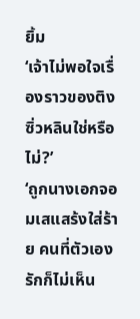ยิ้ม
‘เจ้าไม่พอใจเรื่องราวของติงซิ่วหลินใช่หรือไม่?’
‘ถูกนางเอกจอมเสแสร้งใส่ร้าย คนที่ตัวเองรักก็ไม่เห็น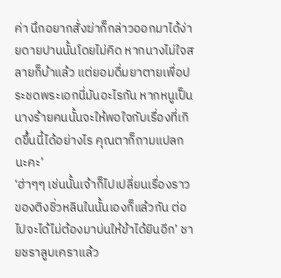ค่า นึกอยากสั่งฆ่าก็กล่าวออกมาได้ง่ายดายปานนั้นโดยไม่คิด หากนางไม่ใจสลายก็บ้าแล้ว แต่ยอมดื่มยาตายเพื่อประชดพระเอกนี่มันอะไรกัน หากหนูเป็นนางร้ายคนนั้นจะให้พอใจกับเรื่องที่เกิดขึ้นนี้ได้อย่างไร คุณตาก็ถามแปลกนะคะ’
‘ฮ่าๆๆ เช่นนั้นเจ้าก็ไปเปลี่ยนเรื่องราวของติงชิ่วหลินในนั้นเองก็แล้วกัน ต่อไปจะได้ไม่ต้องมาบ่นให้ข้าได้ยินอีก’ ชายชราลูบเคราแล้ว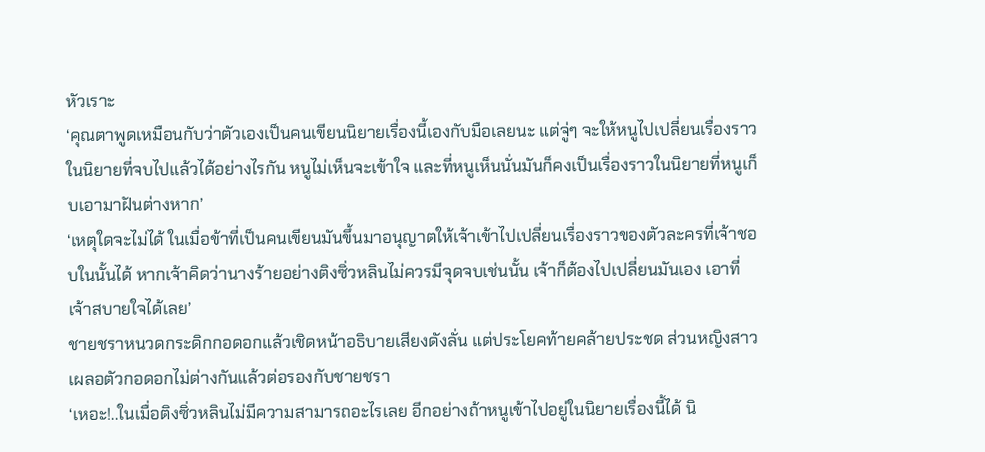หัวเราะ
‘คุณตาพูดเหมือนกับว่าตัวเองเป็นคนเขียนนิยายเรื่องนี้เองกับมือเลยนะ แต่จู่ๆ จะให้หนูไปเปลี่ยนเรื่องราวในนิยายที่จบไปแล้วได้อย่างไรกัน หนูไม่เห็นจะเข้าใจ และที่หนูเห็นนั่นมันก็คงเป็นเรื่องราวในนิยายที่หนูเก็บเอามาฝันต่างหาก’
‘เหตุใดจะไม่ได้ ในเมื่อข้าที่เป็นคนเขียนมันขึ้นมาอนุญาตให้เจ้าเข้าไปเปลี่ยนเรื่องราวของตัวละครที่เจ้าชอบในนั้นได้ หากเจ้าคิดว่านางร้ายอย่างติงซิ่วหลินไม่ควรมีจุดจบเช่นนั้น เจ้าก็ต้องไปเปลี่ยนมันเอง เอาที่เจ้าสบายใจได้เลย’
ชายชราหนวดกระดิกกอดอกแล้วเชิดหน้าอธิบายเสียงดังลั่น แต่ประโยคท้ายคล้ายประชด ส่วนหญิงสาวเผลอตัวกอดอกไม่ต่างกันแล้วต่อรองกับชายชรา
‘เหอะ!..ในเมื่อติงซิ่วหลินไม่มีความสามารถอะไรเลย อีกอย่างถ้าหนูเข้าไปอยู่ในนิยายเรื่องนี้ได้ นิ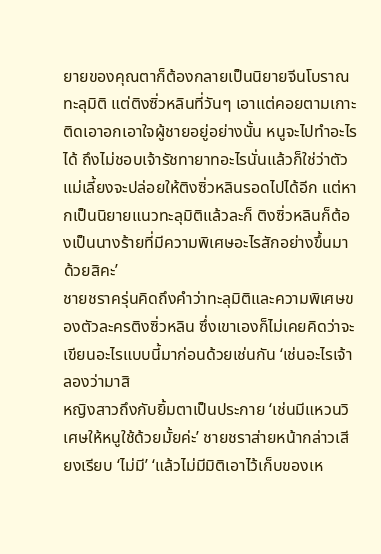ยายของคุณตาก็ต้องกลายเป็นนิยายจีนโบราณทะลุมิติ แต่ติงซิ่วหลินที่วันๆ เอาแต่คอยตามเกาะติดเอาอกเอาใจผู้ชายอยู่อย่างนั้น หนูจะไปทำอะไรได้ ถึงไม่ชอบเจ้ารัชทายาทอะไรนั่นแล้วก็ใช่ว่าตัวแม่เลี้ยงจะปล่อยให้ติงซิ่วหลินรอดไปได้อีก แต่หากเป็นนิยายแนวทะลุมิติแล้วละก็ ติงซิ่วหลินก็ต้องเป็นนางร้ายที่มีความพิเศษอะไรสักอย่างขึ้นมาด้วยสิคะ’
ชายชราครุ่นคิดถึงคำว่าทะลุมิติและความพิเศษของตัวละครติงซิ่วหลิน ซึ่งเขาเองก็ไม่เคยคิดว่าจะเขียนอะไรแบบนี้มาก่อนด้วยเช่นกัน ‘เช่นอะไรเจ้าลองว่ามาสิ
หญิงสาวถึงกับยิ้มตาเป็นประกาย ‘เช่นมีแหวนวิเศษให้หนูใช้ด้วยมั้ยค่ะ’ ชายชราส่ายหน้ากล่าวเสียงเรียบ ‘ไม่มี’ ‘แล้วไม่มีมิติเอาไว้เก็บของเห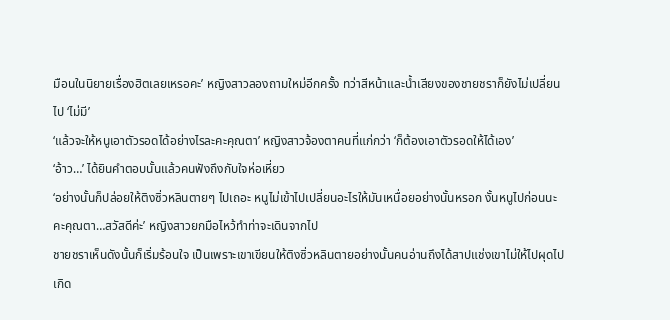มือนในนิยายเรื่องฮิตเลยเหรอคะ’ หญิงสาวลองถามใหม่อีกครั้ง ทว่าสีหน้าและน้ำเสียงของชายชราก็ยังไม่เปลี่ยนไป ‘ไม่มี’
‘แล้วจะให้หนูเอาตัวรอดได้อย่างไรละคะคุณตา’ หญิงสาวจ้องตาคนที่แก่กว่า ‘ก็ต้องเอาตัวรอดให้ได้เอง’
‘อ้าว…’ ได้ยินคำตอบนั้นแล้วคนฟังถึงกับใจห่อเหี่ยว
‘อย่างนั้นก็ปล่อยให้ติงซิ่วหลินตายๆ ไปเถอะ หนูไม่เข้าไปเปลี่ยนอะไรให้มันเหนื่อยอย่างนั้นหรอก งั้นหนูไปก่อนนะคะคุณตา…สวัสดีค่ะ’ หญิงสาวยกมือไหว้ทำท่าจะเดินจากไป
ชายชราเห็นดังนั้นก็เริ่มร้อนใจ เป็นเพราะเขาเขียนให้ติงซิ่วหลินตายอย่างนั้นคนอ่านถึงได้สาปแช่งเขาไม่ให้ไปผุดไปเกิด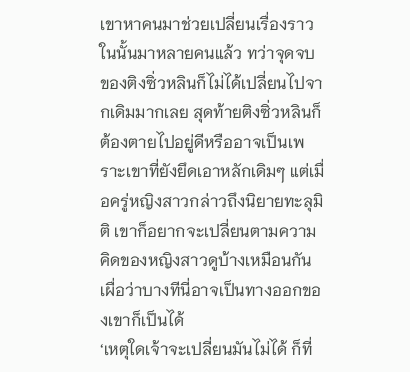เขาหาคนมาช่วยเปลี่ยนเรื่องราวในนั้นมาหลายคนแล้ว ทว่าจุดจบของติงซิ่วหลินก็ไม่ได้เปลี่ยนไปจากเดิมมากเลย สุดท้ายติงซิ่วหลินก็ต้องตายไปอยู่ดีหรืออาจเป็นเพราะเขาที่ยังยึดเอาหลักเดิมๆ แต่เมื่อครู่หญิงสาวกล่าวถึงนิยายทะลุมิติ เขาก็อยากจะเปลี่ยนตามความคิดของหญิงสาวดูบ้างเหมือนกัน เผื่อว่าบางทีนี่อาจเป็นทางออกของเขาก็เป็นได้
‘เหตุใดเจ้าจะเปลี่ยนมันไม่ได้ ก็ที่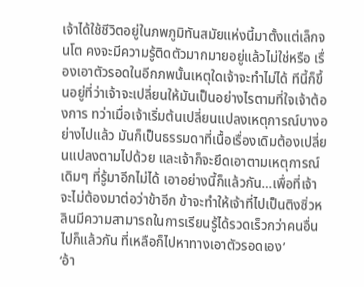เจ้าได้ใช้ชีวิตอยู่ในภพภูมิทันสมัยแห่งนี้มาตั้งแต่เล็กจนโต คงจะมีความรู้ติดตัวมากมายอยู่แล้วไม่ใช่หรือ เรื่องเอาตัวรอดในอีกภพนั้นเหตุใดเจ้าจะทำไม่ได้ ทีนี้ก็ขึ้นอยู่ที่ว่าเจ้าจะเปลี่ยนให้มันเป็นอย่างไรตามที่ใจเจ้าต้องการ ทว่าเมื่อเจ้าเริ่มต้นเปลี่ยนแปลงเหตุการณ์บางอย่างไปแล้ว มันก็เป็นธรรมดาที่เนื้อเรื่องเดิมต้องเปลี่ยนแปลงตามไปด้วย และเจ้าก็จะยึดเอาตามเหตุการณ์เดิมๆ ที่รู้มาอีกไม่ได้ เอาอย่างนี้ก็แล้วกัน…เพื่อที่เจ้าจะไม่ต้องมาต่อว่าข้าอีก ข้าจะทำให้เจ้าที่ไปเป็นติงซิ่วหลินมีความสามารถในการเรียนรู้ได้รวดเร็วกว่าคนอื่นไปก็แล้วกัน ที่เหลือก็ไปหาทางเอาตัวรอดเอง’
‘อ้า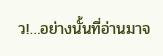ว!…อย่างนั้นที่อ่านมาจ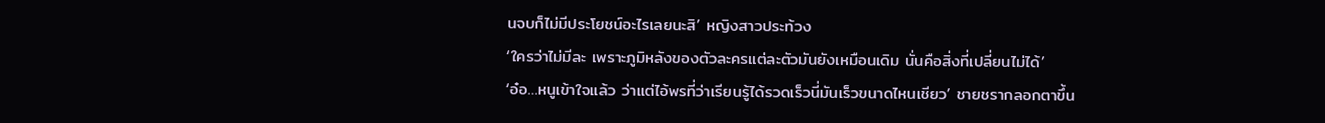นจบก็ไม่มีประโยชน์อะไรเลยนะสิ’ หญิงสาวประท้วง
‘ใครว่าไม่มีละ เพราะภูมิหลังของตัวละครแต่ละตัวมันยังเหมือนเดิม นั่นคือสิ่งที่เปลี่ยนไม่ได้’
‘อ๋อ…หนูเข้าใจแล้ว ว่าแต่ไอ้พรที่ว่าเรียนรู้ได้รวดเร็วนี่มันเร็วขนาดไหนเชียว’ ชายชรากลอกตาขึ้น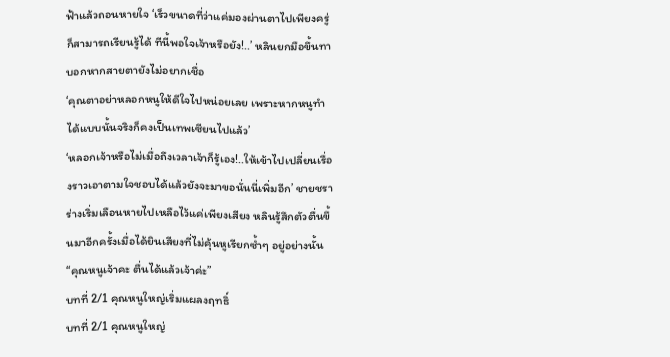ฟ้าแล้วถอนหายใจ ‘เร็วขนาดที่ว่าแค่มองผ่านตาไปเพียงครู่ก็สามารถเรียนรู้ได้ ทีนี้พอใจเจ้าหรือยัง!..’ หลินยกมือขึ้นทาบอกหากสายตายังไม่อยากเชื่อ
‘คุณตาอย่าหลอกหนูให้ดีใจไปหน่อยเลย เพราะหากหนูทำได้แบบนั้นจริงก็คงเป็นเทพเซียนไปแล้ว’
‘หลอกเจ้าหรือไม่เมื่อถึงเวลาเจ้าก็รู้เอง!..ให้เข้าไปเปลี่ยนเรื่องราวเอาตามใจชอบได้แล้วยังจะมาขอนั่นนี่เพิ่มอีก’ ชายชราร่างเริ่มเลือนหายไปเหลือไว้แค่เพียงเสียง หลินรู้สึกตัวตื่นขึ้นมาอีกครั้งเมื่อได้ยินเสียงที่ไม่คุ้นหูเรียกซ้ำๆ อยู่อย่างนั้น
“คุณหนูเจ้าคะ ตื่นได้แล้วเจ้าค่ะ”
บทที่ 2/1 คุณหนูใหญ่เริ่มแผลงฤทธิ์
บทที่ 2/1 คุณหนูใหญ่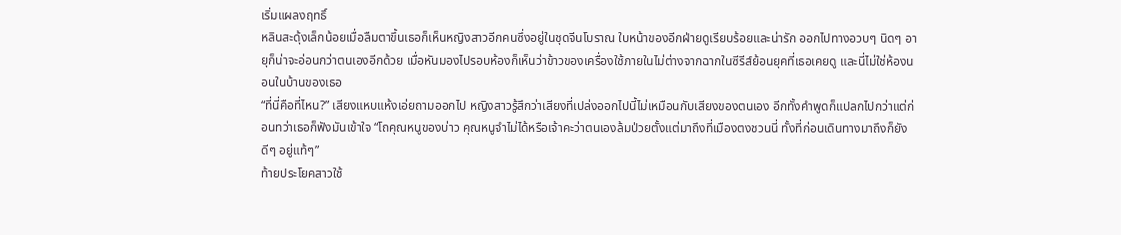เริ่มแผลงฤทธิ์
หลินสะดุ้งเล็กน้อยเมื่อลืมตาขึ้นเธอก็เห็นหญิงสาวอีกคนซึ่งอยู่ในชุดจีนโบราณ ใบหน้าของอีกฝ่ายดูเรียบร้อยและน่ารัก ออกไปทางอวบๆ นิดๆ อายุก็น่าจะอ่อนกว่าตนเองอีกด้วย เมื่อหันมองไปรอบห้องก็เห็นว่าข้าวของเครื่องใช้ภายในไม่ต่างจากฉากในซีรีส์ย้อนยุคที่เธอเคยดู และนี่ไม่ใช่ห้องนอนในบ้านของเธอ
“ที่นี่คือที่ไหน?” เสียงแหบแห้งเอ่ยถามออกไป หญิงสาวรู้สึกว่าเสียงที่เปล่งออกไปนี้ไม่เหมือนกับเสียงของตนเอง อีกทั้งคำพูดก็แปลกไปกว่าแต่ก่อนทว่าเธอก็ฟังมันเข้าใจ “โถคุณหนูของบ่าว คุณหนูจำไม่ได้หรือเจ้าคะว่าตนเองล้มป่วยตั้งแต่มาถึงที่เมืองตงชวนนี่ ทั้งที่ก่อนเดินทางมาถึงก็ยังดีๆ อยู่แท้ๆ”
ท้ายประโยคสาวใช้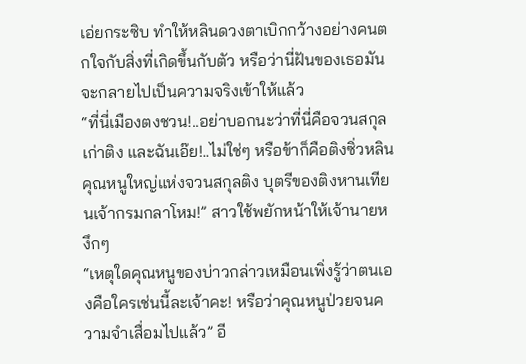เอ่ยกระซิบ ทำให้หลินดวงตาเบิกกว้างอย่างคนตกใจกับสิ่งที่เกิดขึ้นกับตัว หรือว่านี่ฝันของเธอมันจะกลายไปเป็นความจริงเข้าให้แล้ว
“ที่นี่เมืองตงชวน!..อย่าบอกนะว่าที่นี่คือจวนสกุลเก่าติง และฉันเอ๊ย!..ไม่ใช่ๆ หรือข้าก็คือติงซิ่วหลินคุณหนูใหญ่แห่งจวนสกุลติง บุตรีของติงหานเทียนเจ้ากรมกลาโหม!” สาวใช้พยักหน้าให้เจ้านายหงึกๆ
“เหตุใดคุณหนูของบ่าวกล่าวเหมือนเพิ่งรู้ว่าตนเองคือใครเช่นนี้ละเจ้าคะ! หรือว่าคุณหนูป่วยจนความจำเสื่อมไปแล้ว” อี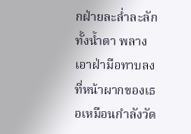กฝ่ายละล่ำละลักทั้งน้ำตา พลางเอาฝ่ามือทาบลงที่หน้าผากของเธอเหมือนกำลังวัด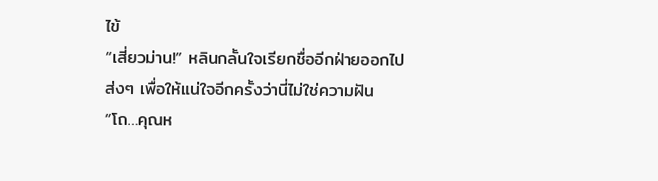ไข้
“เสี่ยวม่าน!” หลินกลั้นใจเรียกชื่ออีกฝ่ายออกไปส่งๆ เพื่อให้แน่ใจอีกครั้งว่านี่ไม่ใช่ความฝัน
“โถ…คุณห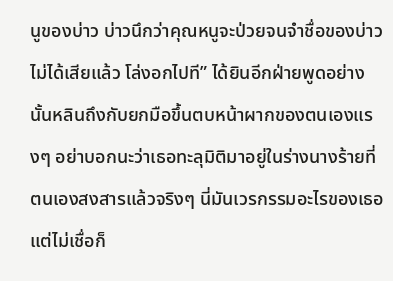นูของบ่าว บ่าวนึกว่าคุณหนูจะป่วยจนจำชื่อของบ่าวไม่ได้เสียแล้ว โล่งอกไปที” ได้ยินอีกฝ่ายพูดอย่างนั้นหลินถึงกับยกมือขึ้นตบหน้าผากของตนเองแรงๆ อย่าบอกนะว่าเธอทะลุมิติมาอยู่ในร่างนางร้ายที่ตนเองสงสารแล้วจริงๆ นี่มันเวรกรรมอะไรของเธอแต่ไม่เชื่อก็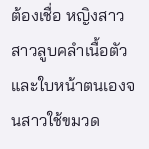ต้องเชื่อ หญิงสาวสาวลูบคลำเนื้อตัวและใบหน้าตนเองจนสาวใช้ขมวด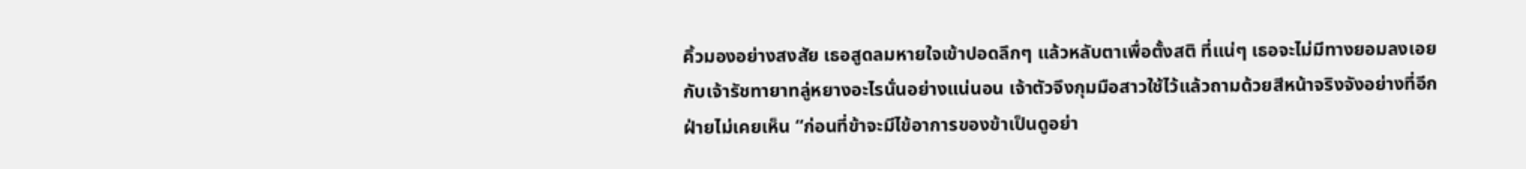คิ้วมองอย่างสงสัย เธอสูดลมหายใจเข้าปอดลึกๆ แล้วหลับตาเพื่อตั้งสติ ที่แน่ๆ เธอจะไม่มีทางยอมลงเอยกับเจ้ารัชทายาทลู่หยางอะไรนั่นอย่างแน่นอน เจ้าตัวจึงกุมมือสาวใช้ไว้แล้วถามด้วยสีหน้าจริงจังอย่างที่อีกฝ่ายไม่เคยเห็น “ก่อนที่ข้าจะมีไข้อาการของข้าเป็นดูอย่า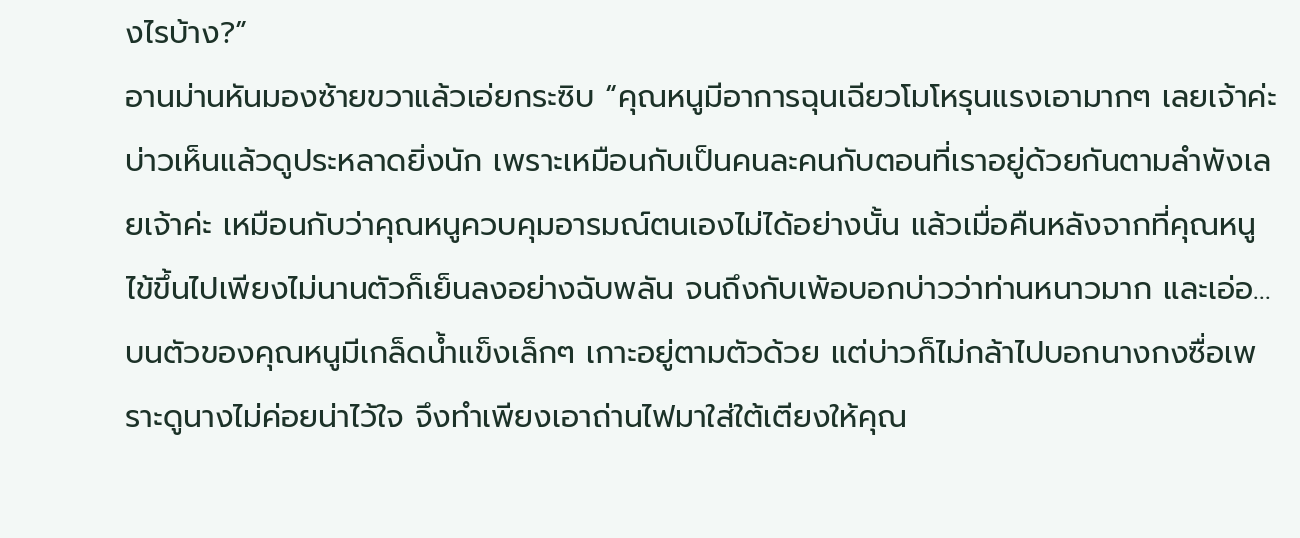งไรบ้าง?”
อานม่านหันมองซ้ายขวาแล้วเอ่ยกระซิบ “คุณหนูมีอาการฉุนเฉียวโมโหรุนแรงเอามากๆ เลยเจ้าค่ะ บ่าวเห็นแล้วดูประหลาดยิ่งนัก เพราะเหมือนกับเป็นคนละคนกับตอนที่เราอยู่ด้วยกันตามลำพังเลยเจ้าค่ะ เหมือนกับว่าคุณหนูควบคุมอารมณ์ตนเองไม่ได้อย่างนั้น แล้วเมื่อคืนหลังจากที่คุณหนูไข้ขึ้นไปเพียงไม่นานตัวก็เย็นลงอย่างฉับพลัน จนถึงกับเพ้อบอกบ่าวว่าท่านหนาวมาก และเอ่อ…บนตัวของคุณหนูมีเกล็ดน้ำแข็งเล็กๆ เกาะอยู่ตามตัวด้วย แต่บ่าวก็ไม่กล้าไปบอกนางกงซื่อเพราะดูนางไม่ค่อยน่าไว้ใจ จึงทำเพียงเอาถ่านไฟมาใส่ใต้เตียงให้คุณ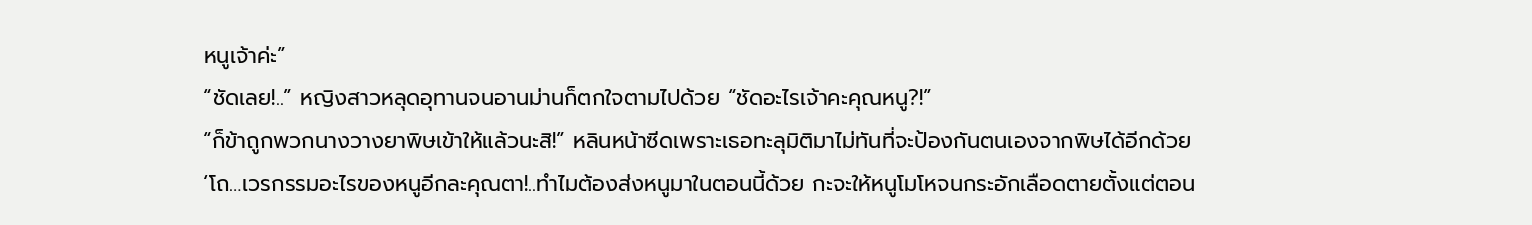หนูเจ้าค่ะ”
“ชัดเลย!..” หญิงสาวหลุดอุทานจนอานม่านก็ตกใจตามไปด้วย “ชัดอะไรเจ้าคะคุณหนู?!”
“ก็ข้าถูกพวกนางวางยาพิษเข้าให้แล้วนะสิ!” หลินหน้าซีดเพราะเธอทะลุมิติมาไม่ทันที่จะป้องกันตนเองจากพิษได้อีกด้วย
‘โถ…เวรกรรมอะไรของหนูอีกละคุณตา!..ทำไมต้องส่งหนูมาในตอนนี้ด้วย กะจะให้หนูโมโหจนกระอักเลือดตายตั้งแต่ตอน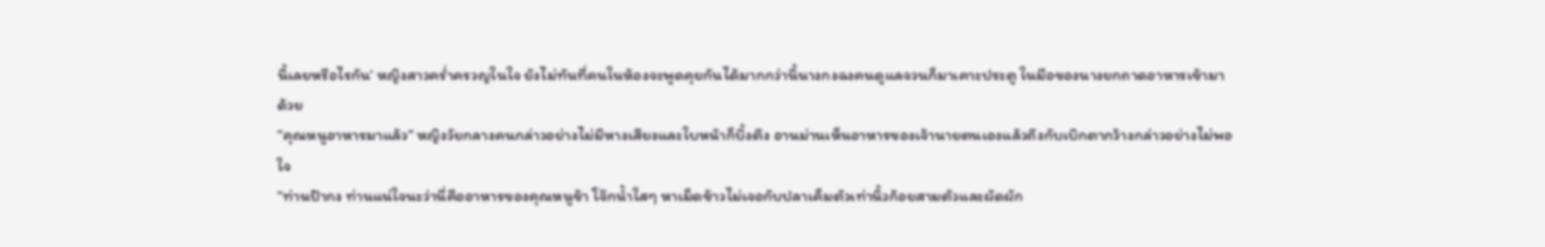นี้เลยหรือไรกัน’ หญิงสาวคร่ำครวญในใจ ยังไม่ทันที่คนในห้องจะพูดคุยกันได้มากกว่านี้นางกงฉงคนดูแลจวนก็มาเคาะประตู ในมือของนางยกถาดอาหารเข้ามาด้วย
“คุณหนูอาหารมาแล้ว” หญิงวัยกลางคนกล่าวอย่างไม่มีหางเสียงและใบหน้าก็บึ้งตึง อานม่านเห็นอาหารของเจ้านายตนเองแล้วถึงกับเบิกตากว้างกล่าวอย่างไม่พอใจ
“ท่านป้ากง ท่านแน่ใจนะว่านี่คืออาหารของคุณหนูข้า โจ๊กน้ำใสๆ หาเม็ดข้าวไม่เจอกับปลาเค็มตัวเท่านิ้วก้อยสามตัวและผัดผัก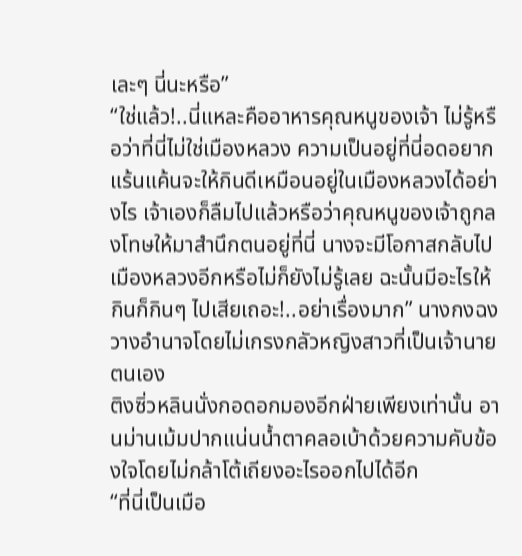เละๆ นี่นะหรือ”
“ใช่แล้ว!..นี่แหละคืออาหารคุณหนูของเจ้า ไม่รู้หรือว่าที่นี่ไม่ใช่เมืองหลวง ความเป็นอยู่ที่นี่อดอยากแร้นแค้นจะให้กินดีเหมือนอยู่ในเมืองหลวงได้อย่างไร เจ้าเองก็ลืมไปแล้วหรือว่าคุณหนูของเจ้าถูกลงโทษให้มาสำนึกตนอยู่ที่นี่ นางจะมีโอกาสกลับไปเมืองหลวงอีกหรือไม่ก็ยังไม่รู้เลย ฉะนั้นมีอะไรให้กินก็กินๆ ไปเสียเถอะ!..อย่าเรื่องมาก” นางกงฉงวางอำนาจโดยไม่เกรงกลัวหญิงสาวที่เป็นเจ้านายตนเอง
ติงซิ่วหลินนั่งกอดอกมองอีกฝ่ายเพียงเท่านั้น อานม่านเม้มปากแน่นน้ำตาคลอเบ้าด้วยความคับข้องใจโดยไม่กล้าโต้เถียงอะไรออกไปได้อีก
“ที่นี่เป็นเมือ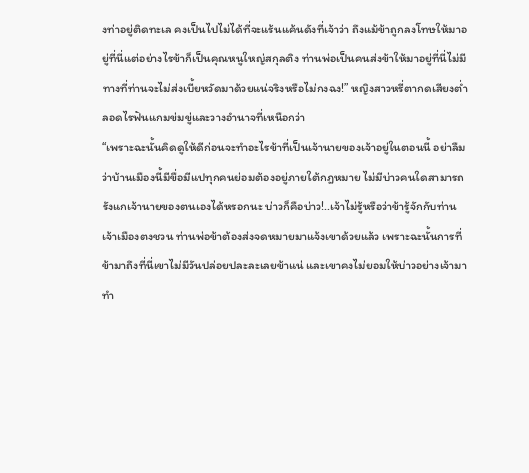งท่าอยู่ติดทะเล คงเป็นไปไม่ได้ที่จะแร้นแค้นดังที่เจ้าว่า ถึงแม้ข้าถูกลงโทษให้มาอยู่ที่นี่แต่อย่างไรข้าก็เป็นคุณหนูใหญ่สกุลติง ท่านพ่อเป็นคนส่งข้าให้มาอยู่ที่นี่ไม่มีทางที่ท่านจะไม่ส่งเบี้ยหวัดมาด้วยแน่จริงหรือไม่กงฉง!” หญิงสาวหรี่ตากดเสียงต่ำลอดไรฟันแกมข่มขู่และวางอำนาจที่เหนือกว่า
“เพราะฉะนั้นคิดดูให้ดีก่อนจะทำอะไรข้าที่เป็นเจ้านายของเจ้าอยู่ในตอนนี้ อย่าลืมว่าบ้านเมืองนี้มีขื่อมีแปทุกคนย่อมต้องอยู่ภายใต้กฎหมาย ไม่มีบ่าวคนใดสามารถรังแกเจ้านายของตนเองได้หรอกนะ บ่าวก็คือบ่าว!..เจ้าไม่รู้หรือว่าข้ารู้จักกับท่านเจ้าเมืองตงชวน ท่านพ่อข้าต้องส่งจดหมายมาแจ้งเขาด้วยแล้ว เพราะฉะนั้นการที่ข้ามาถึงที่นี่เขาไม่มีวันปล่อยปละละเลยข้าแน่ และเขาคงไม่ยอมให้บ่าวอย่างเจ้ามาทำ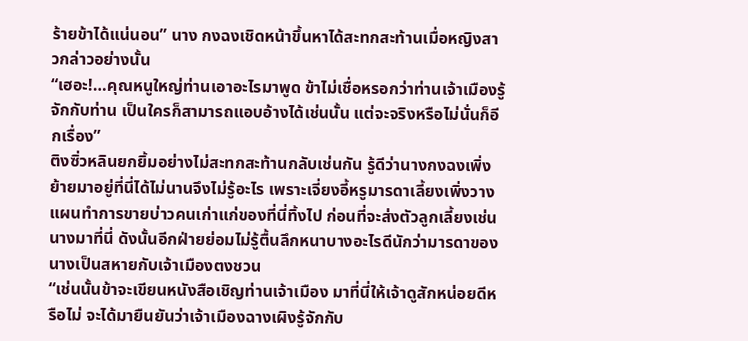ร้ายข้าได้แน่นอน” นาง กงฉงเชิดหน้าขึ้นหาได้สะทกสะท้านเมื่อหญิงสาวกล่าวอย่างนั้น
“เฮอะ!…คุณหนูใหญ่ท่านเอาอะไรมาพูด ข้าไม่เชื่อหรอกว่าท่านเจ้าเมืองรู้จักกับท่าน เป็นใครก็สามารถแอบอ้างได้เช่นนั้น แต่จะจริงหรือไม่นั่นก็อีกเรื่อง”
ติงซิ่วหลินยกยิ้มอย่างไม่สะทกสะท้านกลับเช่นกัน รู้ดีว่านางกงฉงเพิ่งย้ายมาอยู่ที่นี่ได้ไม่นานจึงไม่รู้อะไร เพราะเจี่ยงอี้หรูมารดาเลี้ยงเพิ่งวางแผนทำการขายบ่าวคนเก่าแก่ของที่นี่ทิ้งไป ก่อนที่จะส่งตัวลูกเลี้ยงเช่นนางมาที่นี่ ดังนั้นอีกฝ่ายย่อมไม่รู้ตื้นลึกหนาบางอะไรดีนักว่ามารดาของนางเป็นสหายกับเจ้าเมืองตงชวน
“เช่นนั้นข้าจะเขียนหนังสือเชิญท่านเจ้าเมือง มาที่นี่ให้เจ้าดูสักหน่อยดีหรือไม่ จะได้มายืนยันว่าเจ้าเมืองฉางเผิงรู้จักกับ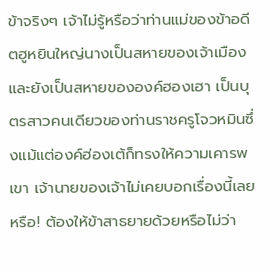ข้าจริงๆ เจ้าไม่รู้หรือว่าท่านแม่ของข้าอดีตฮูหยินใหญ่นางเป็นสหายของเจ้าเมือง และยังเป็นสหายขององค์ฮองเฮา เป็นบุตรสาวคนเดียวของท่านราชครูโจวหมินซึ่งแม้แต่องค์ฮ่องเต้ก็ทรงให้ความเคารพเขา เจ้านายของเจ้าไม่เคยบอกเรื่องนี้เลยหรือ! ต้องให้ข้าสาธยายด้วยหรือไม่ว่า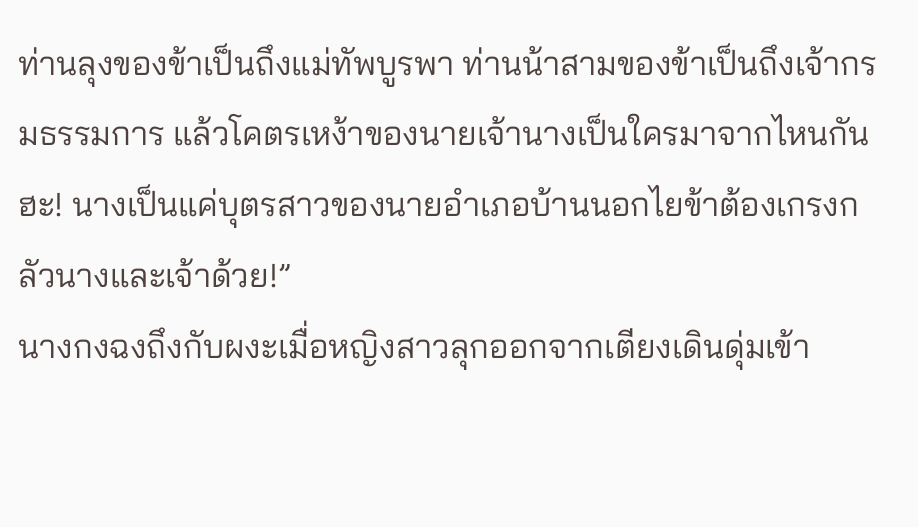ท่านลุงของข้าเป็นถึงแม่ทัพบูรพา ท่านน้าสามของข้าเป็นถึงเจ้ากรมธรรมการ แล้วโคตรเหง้าของนายเจ้านางเป็นใครมาจากไหนกันฮะ! นางเป็นแค่บุตรสาวของนายอำเภอบ้านนอกไยข้าต้องเกรงกลัวนางและเจ้าด้วย!”
นางกงฉงถึงกับผงะเมื่อหญิงสาวลุกออกจากเตียงเดินดุ่มเข้า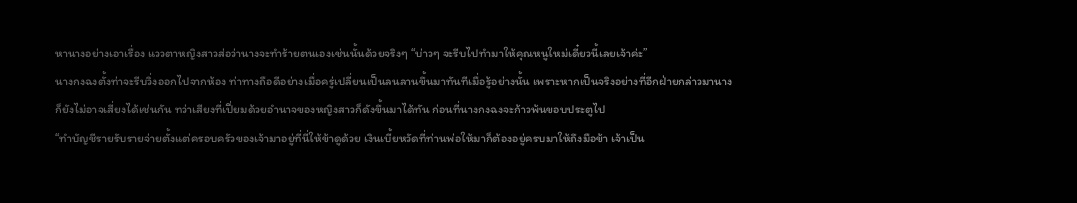หานางอย่างเอาเรื่อง แววตาหญิงสาวส่อว่านางจะทำร้ายตนเองเช่นนั้นด้วยจริงๆ “บ่าวๆ จะรีบไปทำมาให้คุณหนูใหม่เดี๋ยวนี้เลยเจ้าค่ะ”
นางกงฉงตั้งท่าจะรีบวิ่งออกไปจากห้อง ท่าทางถือดีอย่างเมื่อครู่เปลี่ยนเป็นลนลานขึ้นมาทันทีเมื่อรู้อย่างนั้น เพราะหากเป็นจริงอย่างที่อีกฝ่ายกล่าวมานางก็ยังไม่อาจเสี่ยงได้เช่นกัน ทว่าเสียงที่เปี่ยมด้วยอำนาจของหญิงสาวก็ดังขึ้นมาได้ทัน ก่อนที่นางกงฉงจะก้าวพ้นขอบประตูไป
“ทำบัญชีรายรับรายจ่ายตั้งแต่ครอบครัวของเจ้ามาอยู่ที่นี่ให้ข้าดูด้วย เงินเบี้ยหวัดที่ท่านพ่อให้มาก็ต้องอยู่ครบมาให้ถึงมือข้า เจ้าเป็น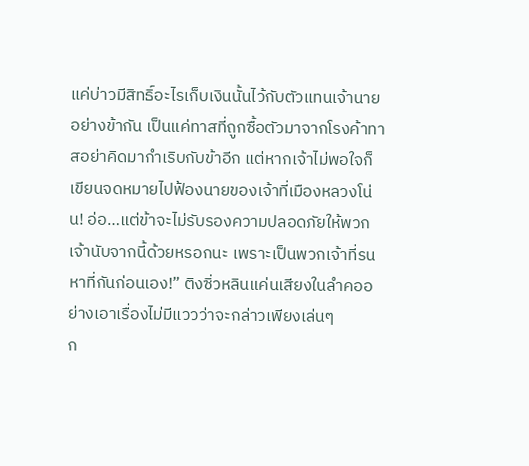แค่บ่าวมีสิทธิ์อะไรเก็บเงินนั้นไว้กับตัวแทนเจ้านายอย่างข้ากัน เป็นแค่ทาสที่ถูกซื้อตัวมาจากโรงค้าทาสอย่าคิดมากำเริบกับข้าอีก แต่หากเจ้าไม่พอใจก็เขียนจดหมายไปฟ้องนายของเจ้าที่เมืองหลวงโน่น! อ่อ…แต่ข้าจะไม่รับรองความปลอดภัยให้พวกเจ้านับจากนี้ด้วยหรอกนะ เพราะเป็นพวกเจ้าที่รนหาที่กันก่อนเอง!” ติงซิ่วหลินแค่นเสียงในลำคออย่างเอาเรื่องไม่มีแววว่าจะกล่าวเพียงเล่นๆ
ก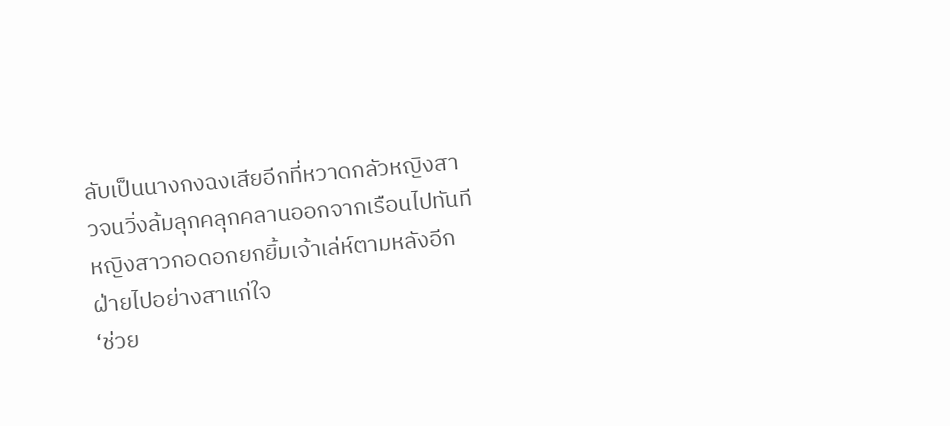ลับเป็นนางกงฉงเสียอีกที่หวาดกลัวหญิงสาวจนวิ่งล้มลุกคลุกคลานออกจากเรือนไปทันที หญิงสาวกอดอกยกยิ้มเจ้าเล่ห์ตามหลังอีกฝ่ายไปอย่างสาแก่ใจ
‘ช่วย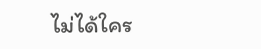ไม่ได้ใคร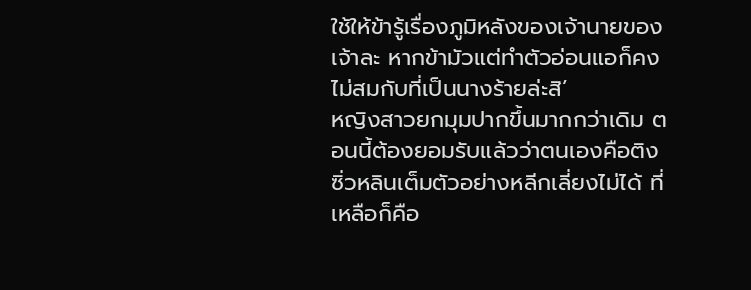ใช้ให้ข้ารู้เรื่องภูมิหลังของเจ้านายของเจ้าละ หากข้ามัวแต่ทำตัวอ่อนแอก็คงไม่สมกับที่เป็นนางร้ายล่ะสิ’
หญิงสาวยกมุมปากขึ้นมากกว่าเดิม ตอนนี้ต้องยอมรับแล้วว่าตนเองคือติงซิ่วหลินเต็มตัวอย่างหลีกเลี่ยงไม่ได้ ที่เหลือก็คือ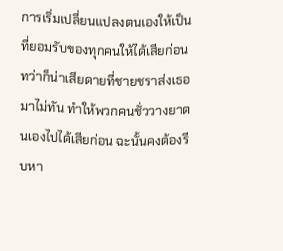การเริ่มเปลี่ยนแปลงตนเองให้เป็นที่ยอมรับของทุกคนให้ได้เสียก่อน ทว่าก็น่าเสียดายที่ชายชราส่งเธอมาไม่ทัน ทำให้พวกคนชั่ววางยาตนเองไปได้เสียก่อน ฉะนั้นคงต้องรีบหา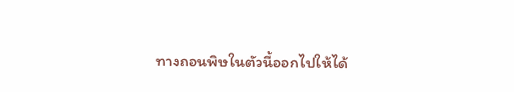ทางถอนพิษในตัวนี้ออกไปให้ได้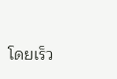โดยเร็ว